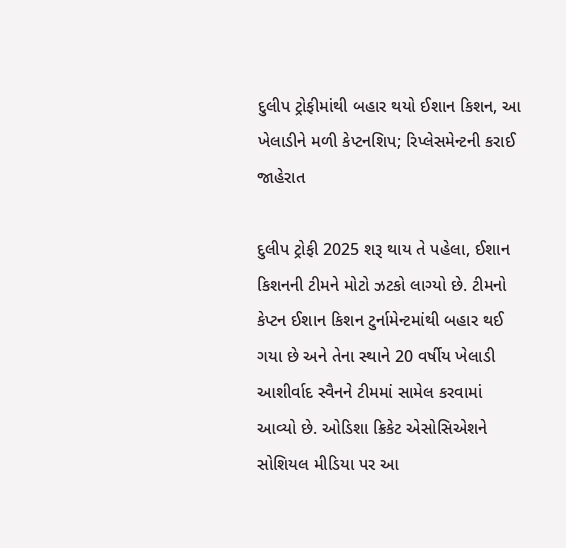દુલીપ ટ્રોફીમાંથી બહાર થયો ઈશાન કિશન, આ ખેલાડીને મળી કેપ્ટનશિપ; રિપ્લેસમેન્ટની કરાઈ જાહેરાત

દુલીપ ટ્રોફી 2025 શરૂ થાય તે પહેલા, ઈશાન કિશનની ટીમને મોટો ઝટકો લાગ્યો છે. ટીમનો કેપ્ટન ઈશાન કિશન ટુર્નામેન્ટમાંથી બહાર થઈ ગયા છે અને તેના સ્થાને 20 વર્ષીય ખેલાડી આશીર્વાદ સ્વૈનને ટીમમાં સામેલ કરવામાં આવ્યો છે. ઓડિશા ક્રિકેટ એસોસિએશને સોશિયલ મીડિયા પર આ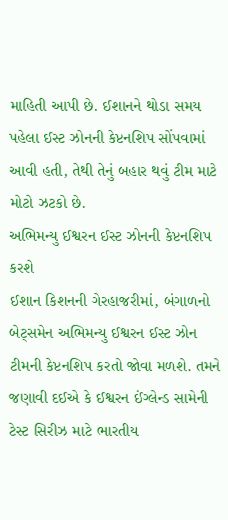માહિતી આપી છે. ઈશાનને થોડા સમય પહેલા ઈસ્ટ ઝોનની કેપ્ટનશિપ સોંપવામાં આવી હતી, તેથી તેનું બહાર થવું ટીમ માટે મોટો ઝટકો છે.
અભિમન્યુ ઈશ્વરન ઈસ્ટ ઝોનની કેપ્ટનશિપ કરશે
ઈશાન કિશનની ગેરહાજરીમાં, બંગાળનો બેટ્સમેન અભિમન્યુ ઈશ્વરન ઈસ્ટ ઝોન ટીમની કેપ્ટનશિપ કરતો જોવા મળશે. તમને જણાવી દઈએ કે ઈશ્વરન ઈંગ્લેન્ડ સામેની ટેસ્ટ સિરીઝ માટે ભારતીય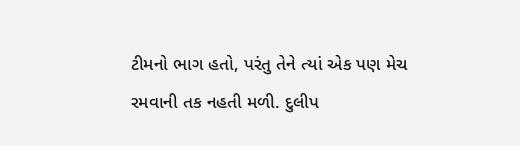ટીમનો ભાગ હતો, પરંતુ તેને ત્યાં એક પણ મેચ રમવાની તક નહતી મળી. દુલીપ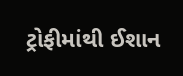ટ્રોફીમાંથી ઈશાન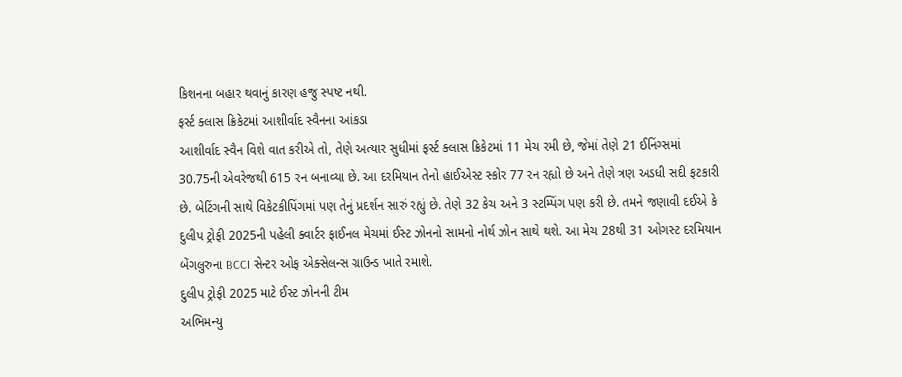કિશનના બહાર થવાનું કારણ હજુ સ્પષ્ટ નથી.
ફર્સ્ટ ક્લાસ ક્રિકેટમાં આશીર્વાદ સ્વૈનના આંકડા
આશીર્વાદ સ્વૈન વિશે વાત કરીએ તો, તેણે અત્યાર સુધીમાં ફર્સ્ટ ક્લાસ ક્રિકેટમાં 11 મેચ રમી છે, જેમાં તેણે 21 ઈનિંગ્સમાં 30.75ની એવરેજથી 615 રન બનાવ્યા છે. આ દરમિયાન તેનો હાઈએસ્ટ સ્કોર 77 રન રહ્યો છે અને તેણે ત્રણ અડધી સદી ફટકારી છે. બેટિંગની સાથે વિકેટકીપિંગમાં પણ તેનું પ્રદર્શન સારું રહ્યું છે. તેણે 32 કેચ અને 3 સ્ટમ્પિંગ પણ કરી છે. તમને જણાવી દઈએ કે દુલીપ ટ્રોફી 2025ની પહેલી ક્વાર્ટર ફાઈનલ મેચમાં ઈસ્ટ ઝોનનો સામનો નોર્થ ઝોન સાથે થશે. આ મેચ 28થી 31 ઓગસ્ટ દરમિયાન બેંગલુરુના BCCI સેન્ટર ઓફ એક્સેલન્સ ગ્રાઉન્ડ ખાતે રમાશે.
દુલીપ ટ્રોફી 2025 માટે ઈસ્ટ ઝોનની ટીમ
અભિમન્યુ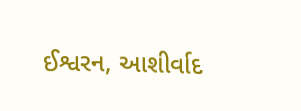ઈશ્વરન, આશીર્વાદ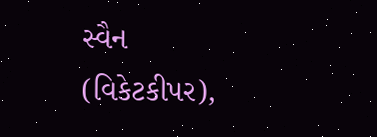સ્વૈન (વિકેટકીપર),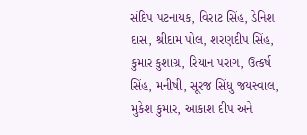સંદિપ પટનાયક, વિરાટ સિંહ, ડેનિશ દાસ, શ્રીદામ પોલ, શરણદીપ સિંહ, કુમાર કુશાગ્ર, રિયાન પરાગ, ઉત્કર્ષ સિંહ, મનીષી, સૂરજ સિંધુ જયસ્વાલ, મુકેશ કુમાર, આકાશ દીપ અને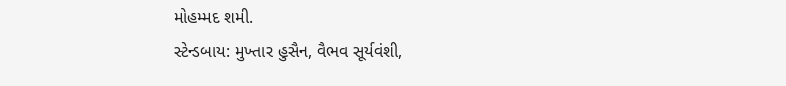મોહમ્મદ શમી.
સ્ટેન્ડબાય: મુખ્તાર હુસૈન, વૈભવ સૂર્યવંશી,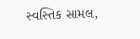સ્વસ્તિક સામલ,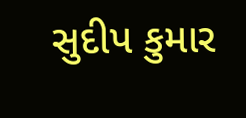સુદીપ કુમાર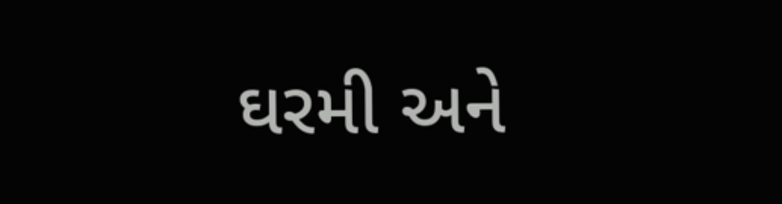ઘરમી અને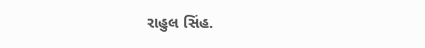રાહુલ સિંહ.